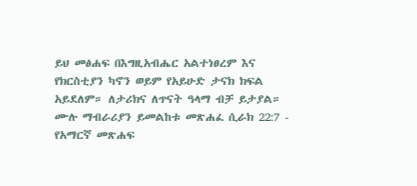ይህ መፅሐፍ በእግዚአብሔር አልተነፀረም እና የክርስቲያን ካኖን ወይም የአይሁድ ታናክ ክፍል አይደለም። ለታሪክና ለጥናት ዓላማ ብቻ ይታያል። ሙሉ ማብራሪያን ይመልከቱ መጽሐፈ ሲራክ 22:7 - የአማርኛ መጽሐፍ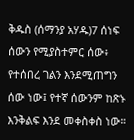ቅዱስ (ሰማንያ አሃዱ)7 ሰነፍ ሰውን የሚያስተምር ሰው፥ የተሰበረ ገልን እንደሚጠግን ሰው ነው፤ የተኛ ሰውንም ከጽኑ እንቅልፍ እንደ መቀስቀስ ነው።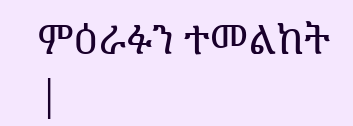ምዕራፉን ተመልከት |